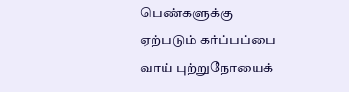பெண்களுக்கு ஏற்படும் கர்ப்பப்பை வாய் புற்றுநோயைக்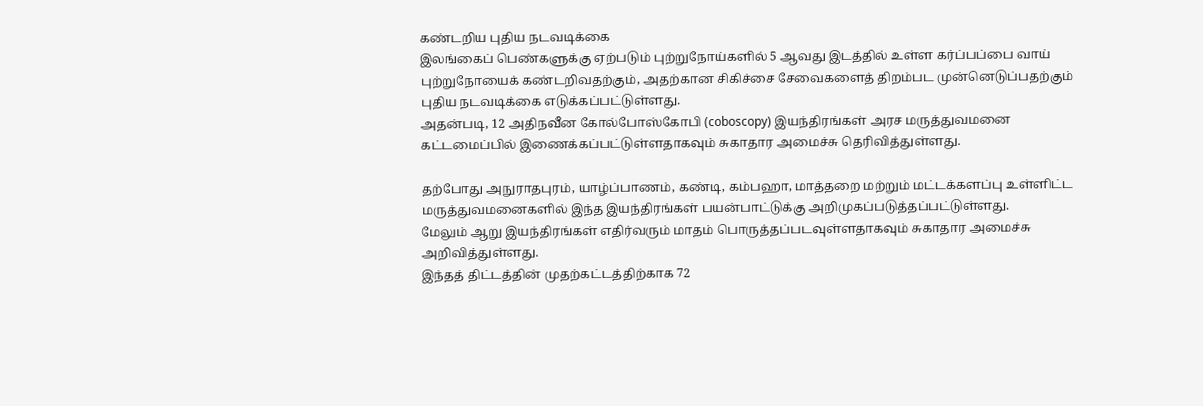கண்டறிய புதிய நடவடிக்கை
இலங்கைப் பெண்களுக்கு ஏற்படும் புற்றுநோய்களில் 5 ஆவது இடத்தில் உள்ள கர்ப்பப்பை வாய் புற்றுநோயைக் கண்டறிவதற்கும், அதற்கான சிகிச்சை சேவைகளைத் திறம்பட முன்னெடுப்பதற்கும் புதிய நடவடிக்கை எடுக்கப்பட்டுள்ளது.
அதன்படி, 12 அதிநவீன கோல்போஸ்கோபி (coboscopy) இயந்திரங்கள் அரச மருத்துவமனை கட்டமைப்பில் இணைக்கப்பட்டுள்ளதாகவும் சுகாதார அமைச்சு தெரிவித்துள்ளது.

தற்போது அநுராதபுரம், யாழ்ப்பாணம், கண்டி, கம்பஹா, மாத்தறை மற்றும் மட்டக்களப்பு உள்ளிட்ட மருத்துவமனைகளில் இந்த இயந்திரங்கள் பயன்பாட்டுக்கு அறிமுகப்படுத்தப்பட்டுள்ளது.
மேலும் ஆறு இயந்திரங்கள் எதிர்வரும் மாதம் பொருத்தப்படவுள்ளதாகவும் சுகாதார அமைச்சு அறிவித்துள்ளது.
இந்தத் திட்டத்தின் முதற்கட்டத்திற்காக 72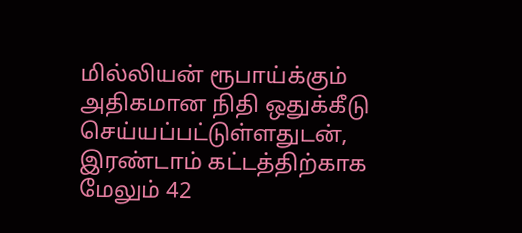மில்லியன் ரூபாய்க்கும் அதிகமான நிதி ஒதுக்கீடு செய்யப்பட்டுள்ளதுடன், இரண்டாம் கட்டத்திற்காக மேலும் 42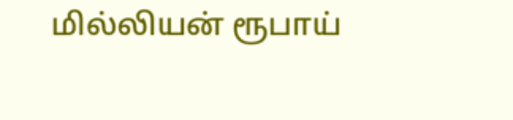மில்லியன் ரூபாய்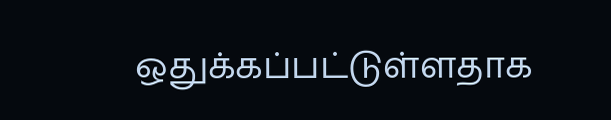ஒதுக்கப்பட்டுள்ளதாக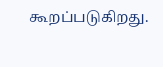கூறப்படுகிறது.